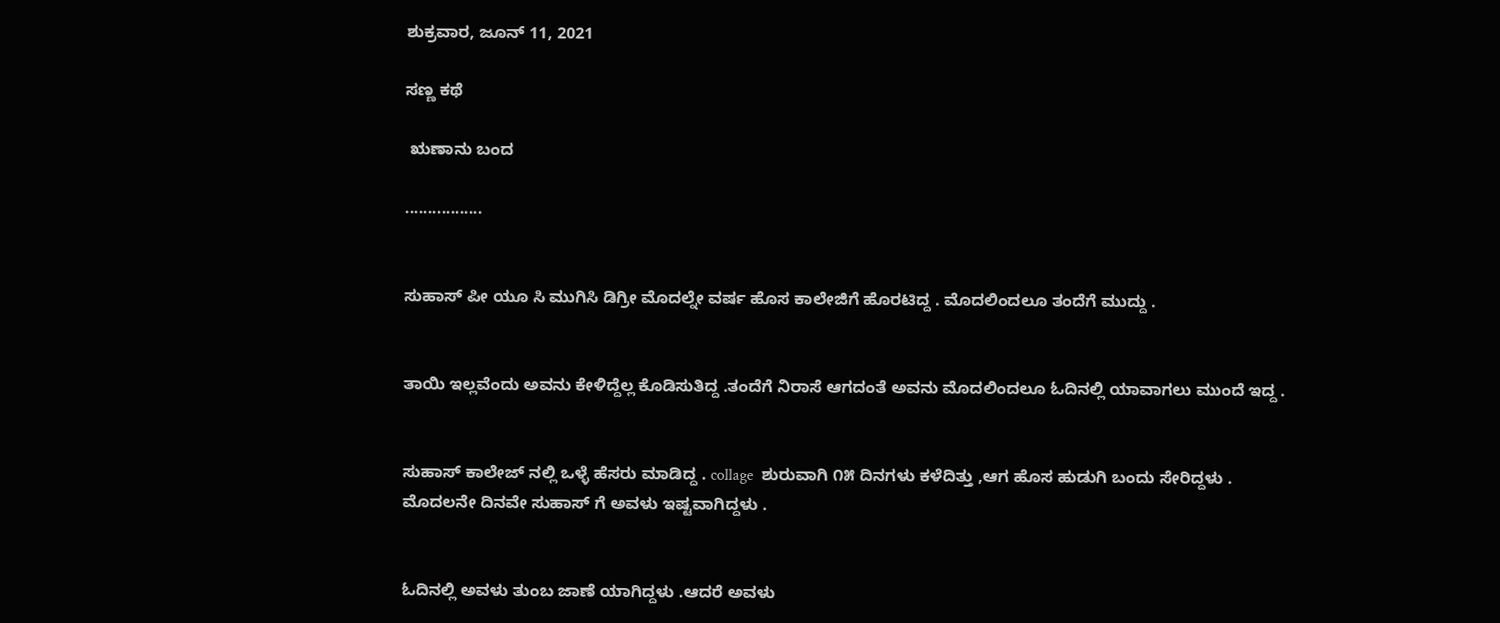ಶುಕ್ರವಾರ, ಜೂನ್ 11, 2021

ಸಣ್ಣ ಕಥೆ

 ಋಣಾನು ಬಂದ

.................


ಸುಹಾಸ್ ಪೀ ಯೂ ಸಿ ಮುಗಿಸಿ ಡಿಗ್ರೀ ಮೊದಲ್ನೇ ವರ್ಷ ಹೊಸ ಕಾಲೇಜಿಗೆ ಹೊರಟಿದ್ದ . ಮೊದಲಿಂದಲೂ ತಂದೆಗೆ ಮುದ್ದು .


ತಾಯಿ ಇಲ್ಲವೆಂದು ಅವನು ಕೇಳಿದ್ದೆಲ್ಲ ಕೊಡಿಸುತಿದ್ದ .ತಂದೆಗೆ ನಿರಾಸೆ ಆಗದಂತೆ ಅವನು ಮೊದಲಿಂದಲೂ ಓದಿನಲ್ಲಿ ಯಾವಾಗಲು ಮುಂದೆ ಇದ್ದ .


ಸುಹಾಸ್ ಕಾಲೇಜ್ ನಲ್ಲಿ ಒಳ್ಳೆ ಹೆಸರು ಮಾಡಿದ್ದ . collage  ಶುರುವಾಗಿ ೧೫ ದಿನಗಳು ಕಳೆದಿತ್ತು ,ಆಗ ಹೊಸ ಹುಡುಗಿ ಬಂದು ಸೇರಿದ್ದಳು . ಮೊದಲನೇ ದಿನವೇ ಸುಹಾಸ್ ಗೆ ಅವಳು ಇಷ್ಟವಾಗಿದ್ದಳು .


ಓದಿನಲ್ಲಿ ಅವಳು ತುಂಬ ಜಾಣೆ ಯಾಗಿದ್ದಳು .ಆದರೆ ಅವಳು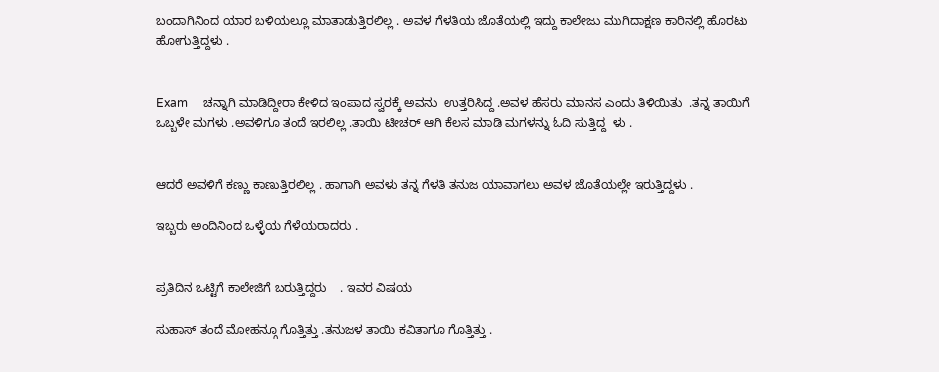ಬಂದಾಗಿನಿಂದ ಯಾರ ಬಳಿಯಲ್ಲೂ ಮಾತಾಡುತ್ತಿರಲಿಲ್ಲ . ಅವಳ ಗೆಳತಿಯ ಜೊತೆಯಲ್ಲಿ ಇದ್ದು ಕಾಲೇಜು ಮುಗಿದಾಕ್ಷಣ ಕಾರಿನಲ್ಲಿ ಹೊರಟು ಹೋಗುತ್ತಿದ್ದಳು .


Exam     ಚನ್ನಾಗಿ ಮಾಡಿದ್ದೀರಾ ಕೇಳಿದ ಇಂಪಾದ ಸ್ವರಕ್ಕೆ ಅವನು  ಉತ್ತರಿಸಿದ್ದ .ಅವಳ ಹೆಸರು ಮಾನಸ ಎಂದು ತಿಳಿಯಿತು  .ತನ್ನ ತಾಯಿಗೆ ಒಬ್ಬಳೇ ಮಗಳು .ಅವಳಿಗೂ ತಂದೆ ಇರಲಿಲ್ಲ .ತಾಯಿ ಟೀಚರ್ ಆಗಿ ಕೆಲಸ ಮಾಡಿ ಮಗಳನ್ನು ಓದಿ ಸುತ್ತಿದ್ದ  ಳು .


ಆದರೆ ಅವಳಿಗೆ ಕಣ್ಣು ಕಾಣುತ್ತಿರಲಿಲ್ಲ . ಹಾಗಾಗಿ ಅವಳು ತನ್ನ ಗೆಳತಿ ತನುಜ ಯಾವಾಗಲು ಅವಳ ಜೊತೆಯಲ್ಲೇ ಇರುತ್ತಿದ್ದಳು .

ಇಬ್ಬರು ಅಂದಿನಿಂದ ಒಳ್ಳೆಯ ಗೆಳೆಯರಾದರು .


ಪ್ರತಿದಿನ ಒಟ್ಟಿಗೆ ಕಾಲೇಜಿಗೆ ಬರುತ್ತಿದ್ದರು    . ಇವರ ವಿಷಯ

ಸುಹಾಸ್ ತಂದೆ ಮೋಹನ್ಗೂ ಗೊತ್ತಿತ್ತು .ತನುಜಳ ತಾಯಿ ಕವಿತಾಗೂ ಗೊತ್ತಿತ್ತು .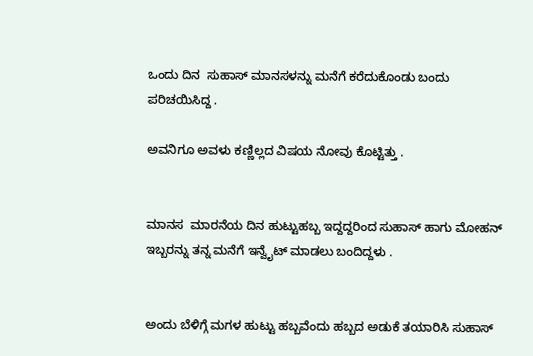ಒಂದು ದಿನ  ಸುಹಾಸ್ ಮಾನಸಳನ್ನು ಮನೆಗೆ ಕರೆದುಕೊಂಡು ಬಂದು   ಪರಿಚಯಿಸಿದ್ದ .

ಅವನಿಗೂ ಅವಳು ಕಣ್ಣಿಲ್ಲದ ವಿಷಯ ನೋವು ಕೊಟ್ಟಿತ್ತು .


ಮಾನಸ  ಮಾರನೆಯ ದಿನ ಹುಟ್ಟುಹಬ್ಬ ಇದ್ದದ್ದರಿಂದ ಸುಹಾಸ್ ಹಾಗು ಮೋಹನ್ ಇಬ್ಬರನ್ನು ತನ್ನ ಮನೆಗೆ ಇನ್ವೈಟ್ ಮಾಡಲು ಬಂದಿದ್ದಳು .


ಅಂದು ಬೆಳಿಗ್ಗೆ ಮಗಳ ಹುಟ್ಟು ಹಬ್ಬವೆಂದು ಹಬ್ಬದ ಅಡುಕೆ ತಯಾರಿಸಿ ಸುಹಾಸ್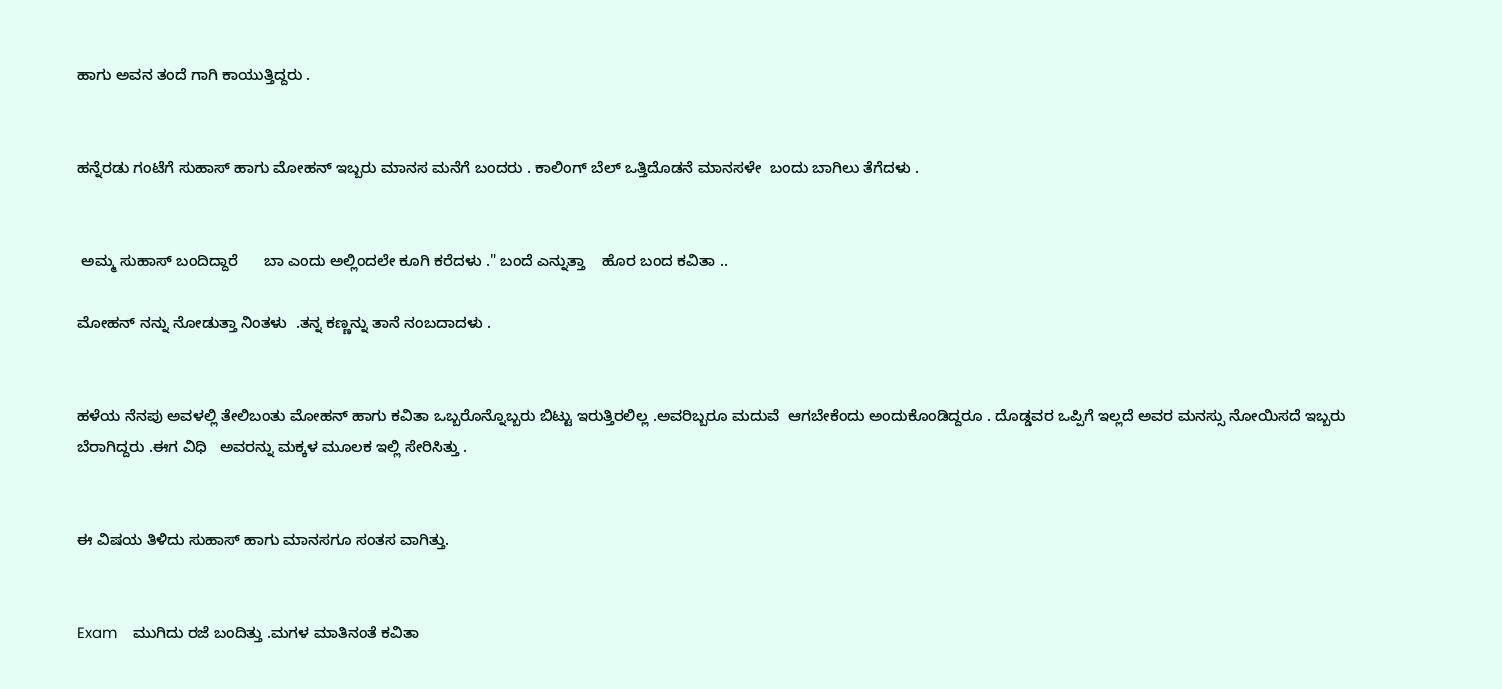ಹಾಗು ಅವನ ತಂದೆ ಗಾಗಿ ಕಾಯುತ್ತಿದ್ದರು .


ಹನ್ನೆರಡು ಗಂಟೆಗೆ ಸುಹಾಸ್ ಹಾಗು ಮೋಹನ್ ಇಬ್ಬರು ಮಾನಸ ಮನೆಗೆ ಬಂದರು . ಕಾಲಿಂಗ್ ಬೆಲ್ ಒತ್ತಿದೊಡನೆ ಮಾನಸಳೇ  ಬಂದು ಬಾಗಿಲು ತೆಗೆದಳು .


 ಅಮ್ಮ ಸುಹಾಸ್ ಬಂದಿದ್ದಾರೆ      ಬಾ ಎಂದು ಅಲ್ಲಿಂದಲೇ ಕೂಗಿ ಕರೆದಳು ." ಬಂದೆ ಎನ್ನುತ್ತಾ    ಹೊರ ಬಂದ ಕವಿತಾ ..

ಮೋಹನ್ ನನ್ನು ನೋಡುತ್ತಾ ನಿಂತಳು  .ತನ್ನ ಕಣ್ಣನ್ನು ತಾನೆ ನಂಬದಾದಳು .


ಹಳೆಯ ನೆನಪು ಅವಳಲ್ಲಿ ತೇಲಿಬಂತು ಮೋಹನ್ ಹಾಗು ಕವಿತಾ ಒಬ್ಬರೊನ್ನೊಬ್ಬರು ಬಿಟ್ಟು ಇರುತ್ತಿರಲಿಲ್ಲ .ಅವರಿಬ್ಬರೂ ಮದುವೆ  ಆಗಬೇಕೆಂದು ಅಂದುಕೊಂಡಿದ್ದರೂ . ದೊಡ್ಡವರ ಒಪ್ಪಿಗೆ ಇಲ್ಲದೆ ಅವರ ಮನಸ್ಸು ನೋಯಿಸದೆ ಇಬ್ಬರು ಬೆರಾಗಿದ್ದರು .ಈಗ ವಿಧಿ   ಅವರನ್ನು ಮಕ್ಕಳ ಮೂಲಕ ಇಲ್ಲಿ ಸೇರಿಸಿತ್ತು .


ಈ ವಿಷಯ ತಿಳಿದು ಸುಹಾಸ್ ಹಾಗು ಮಾನಸಗೂ ಸಂತಸ ವಾಗಿತ್ತು.


Exam    ಮುಗಿದು ರಜೆ ಬಂದಿತ್ತು .ಮಗಳ ಮಾತಿನಂತೆ ಕವಿತಾ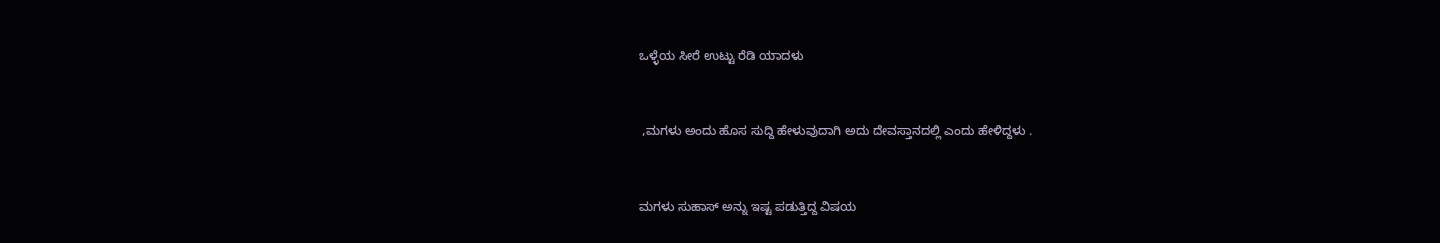ಒಳ್ಳೆಯ ಸೀರೆ ಉಟ್ಟು ರೆಡಿ ಯಾದಳು


 ,ಮಗಳು ಅಂದು ಹೊಸ ಸುದ್ದಿ ಹೇಳುವುದಾಗಿ ಅದು ದೇವಸ್ತಾನದಲ್ಲಿ ಎಂದು ಹೇಳಿದ್ದಳು .


ಮಗಳು ಸುಹಾಸ್ ಅನ್ನು ಇಷ್ಟ ಪಡುತ್ತಿದ್ದ ವಿಷಯ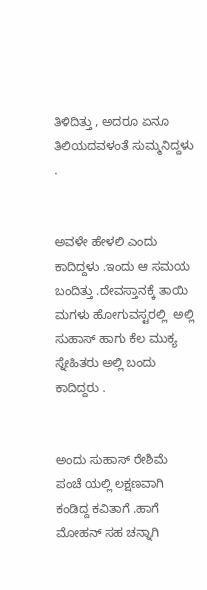ತಿಳಿದಿತ್ತು , ಅದರೂ ಏನೂ ತಿಲಿಯದವಳಂತೆ ಸುಮ್ಮನಿದ್ದಳು .


ಅವಳೇ ಹೇಳಲಿ ಎಂದು ಕಾದಿದ್ದಳು .ಇಂದು ಆ ಸಮಯ ಬಂದಿತ್ತು .ದೇವಸ್ತಾನಕ್ಕೆ ತಾಯಿ ಮಗಳು ಹೋಗುವಸ್ಟರಲ್ಲಿ  ಅಲ್ಲಿ ಸುಹಾಸ್ ಹಾಗು ಕೆಲ ಮುಕ್ಯ ಸ್ನೇಹಿತರು ಅಲ್ಲಿ ಬಂದು ಕಾದಿದ್ದರು .


ಅಂದು ಸುಹಾಸ್ ರೇಶಿಮೆ ಪಂಚೆ ಯಲ್ಲಿ ಲಕ್ಷಣವಾಗಿ ಕಂಡಿದ್ದ ಕವಿತಾಗೆ .ಹಾಗೆ ಮೋಹನ್ ಸಹ ಚನ್ನಾಗಿ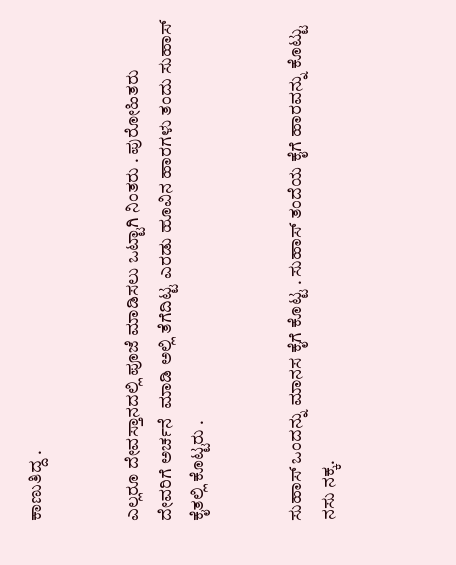ಕಾಣುತಿದ್ದ .


ಎಲ್ಲರೂ ದೇವಸ್ತಾನದಲ್ಲಿ ಪೂಜೆ ಮಾಡಿಸಲು ಒಟ್ಟಾಗಿ ನಿಂತರು . ಪುರೋಹಿತರು ದೇವರಿಗೆ ಅರ್ಚನೆ  ಮಾಡಿ ಅಲ್ಲಿ ತೆಗೆದಿಟ್ಟ ಎರಡು ಹೂವಿನ ಹಾರಗಳು ತಂದು ಸುಹಾಸ್ ಕೈತಲ್ಲಿ ಕೊಟ್ಟರು .


ಸುಹಾಸ್ ಒಂದನ್ನು ಮಾನಸ ಕೈಗೆ ಕೊಟ್ಟ . ಸುಹಾಸ್ ತಂದೆಯ ಕೈಗೆ ಹಾರವನ್ನು ಕೊಟ್ಟು ನಸು ನಕ್ಕ.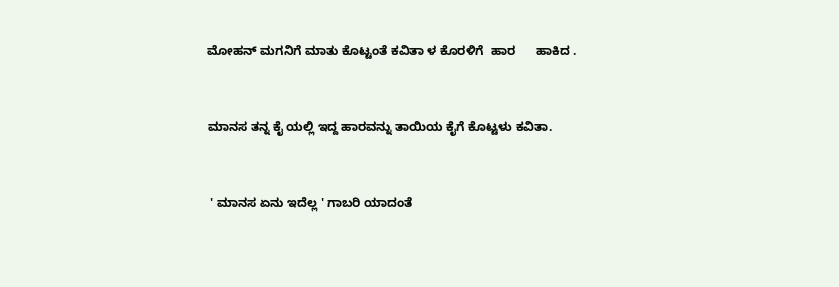ಮೋಹನ್ ಮಗನಿಗೆ ಮಾತು ಕೊಟ್ಟಂತೆ ಕವಿತಾ ಳ ಕೊರಳಿಗೆ  ಹಾರ      ಹಾಕಿದ .


ಮಾನಸ ತನ್ನ ಕೈ ಯಲ್ಲಿ ಇದ್ದ ಹಾರವನ್ನು ತಾಯಿಯ ಕೈಗೆ ಕೊಟ್ಟಳು ಕವಿತಾ.


 ' ಮಾನಸ ಏನು ಇದೆಲ್ಲ ' ಗಾಬರಿ ಯಾದಂತೆ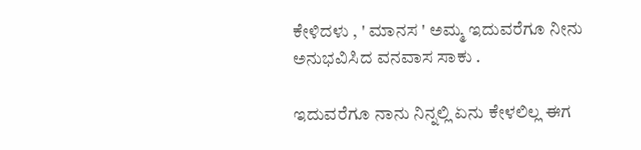ಕೇಳಿದಳು , ' ಮಾನಸ ' ಅಮ್ಮ ಇದುವರೆಗೂ ನೀನು ಅನುಭವಿಸಿದ ವನವಾಸ ಸಾಕು .

ಇದುವರೆಗೂ ನಾನು ನಿನ್ನಲ್ಲಿ ಏನು ಕೇಳಲಿಲ್ಲ ಈಗ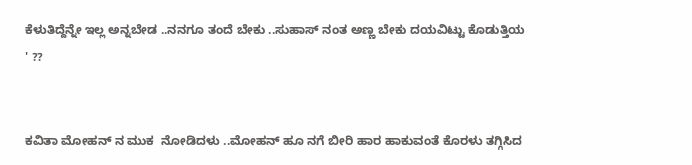ಕೆಳುತಿದ್ದೆನ್ನೇ ಇಲ್ಲ ಅನ್ನಬೇಡ ..ನನಗೂ ತಂದೆ ಬೇಕು ..ಸುಹಾಸ್ ನಂತ ಅಣ್ಣ ಬೇಕು ದಯವಿಟ್ಟು ಕೊಡುತ್ತಿಯ ' ??


ಕವಿತಾ ಮೋಹನ್ ನ ಮುಕ  ನೋಡಿದಳು ..ಮೋಹನ್ ಹೂ ನಗೆ ಬೀರಿ ಹಾರ ಹಾಕುವಂತೆ ಕೊರಳು ತಗ್ಗಿಸಿದ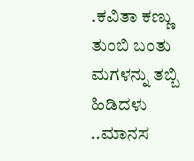.ಕವಿತಾ ಕಣ್ಣು ತುಂಬಿ ಬಂತು ಮಗಳನ್ನು ತಬ್ಬಿ ಹಿಡಿದಳು ..ಮಾನಸ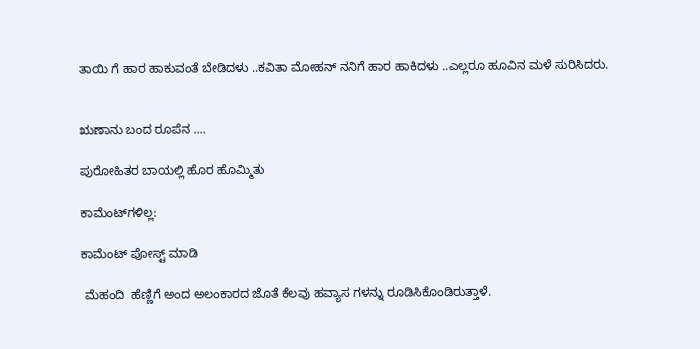ತಾಯಿ ಗೆ ಹಾರ ಹಾಕುವಂತೆ ಬೇಡಿದಳು ..ಕವಿತಾ ಮೋಹನ್ ನನಿಗೆ ಹಾರ ಹಾಕಿದಳು ..ಎಲ್ಲರೂ ಹೂವಿನ ಮಳೆ ಸುರಿಸಿದರು.


ಋಣಾನು ಬಂದ ರೂಪೆನ ....

ಪುರೋಹಿತರ ಬಾಯಲ್ಲಿ ಹೊರ ಹೊಮ್ಮಿತು

ಕಾಮೆಂಟ್‌ಗಳಿಲ್ಲ:

ಕಾಮೆಂಟ್‌‌ ಪೋಸ್ಟ್‌ ಮಾಡಿ

 ಮೆಹಂದಿ  ಹೆಣ್ಣಿಗೆ ಅಂದ ಅಲಂಕಾರದ ಜೊತೆ ಕೆಲವು ಹವ್ಯಾಸ ಗಳನ್ನು ರೂಡಿಸಿಕೊಂಡಿರುತ್ತಾಳೆ.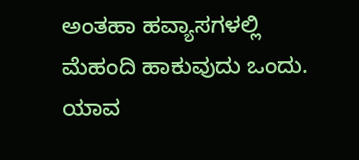ಅಂತಹಾ ಹವ್ಯಾಸಗಳಲ್ಲಿ ಮೆಹಂದಿ ಹಾಕುವುದು ಒಂದು. ಯಾವ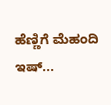ಹೆಣ್ಣಿಗೆ ಮೆಹಂದಿ ಇಷ್...